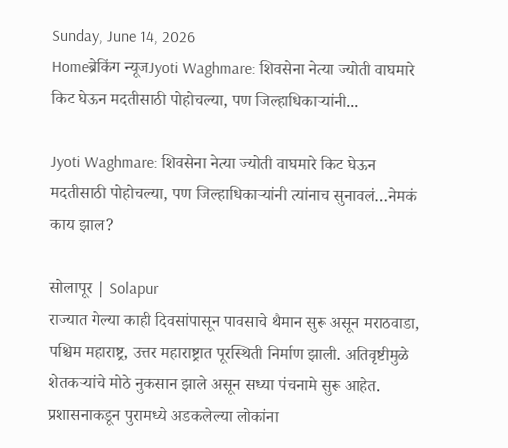Sunday, June 14, 2026
Homeब्रेकिंग न्यूजJyoti Waghmare: शिवसेना नेत्या ज्योती वाघमारे किट घेऊन मदतीसाठी पोहोचल्या, पण जिल्हाधिकाऱ्यांनी...

Jyoti Waghmare: शिवसेना नेत्या ज्योती वाघमारे किट घेऊन मदतीसाठी पोहोचल्या, पण जिल्हाधिकाऱ्यांनी त्यांनाच सुनावलं…नेमकं काय झाल?

सोलापूर | Solapur
राज्यात गेल्या काही दिवसांपासून पावसाचे थैमान सुरू असून मराठवाडा, पश्चिम महाराष्ट्र, उत्तर महाराष्ट्रात पूरस्थिती निर्माण झाली. अतिवृष्टीमुळे शेतकऱ्यांचे मोठे नुकसान झाले असून सध्या पंचनामे सुरू आहेत. प्रशासनाकडून पुरामध्ये अडकलेल्या लोकांना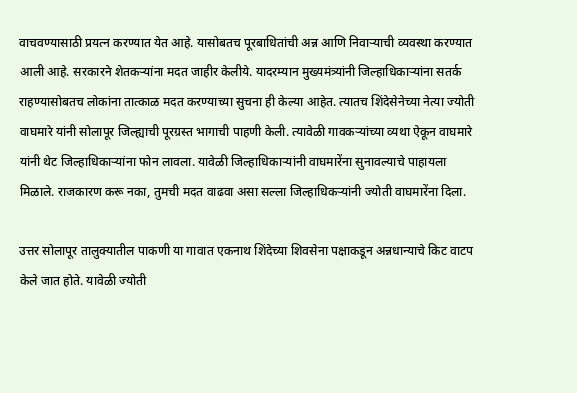वाचवण्यासाठी प्रयत्न करण्यात येत आहे. यासोबतच पूरबाधितांची अन्न आणि निवाऱ्याची व्यवस्था करण्यात आली आहे. सरकारने शेतकऱ्यांना मदत जाहीर केलीये. यादरम्यान मुख्यमंत्र्यांनी जिल्हाधिकाऱ्यांना सतर्क राहण्यासोबतच लोकांना तात्काळ मदत करण्याच्या सुचना ही केल्या आहेत. त्यातच शिंदेसेनेच्या नेत्या ज्योती वाघमारे यांनी सोलापूर जिल्ह्याची पूरग्रस्त भागाची पाहणी केली. त्यावेळी गावकऱ्यांच्या व्यथा ऐकून वाघमारे यांनी थेट जिल्हाधिकाऱ्यांना फोन लावला. यावेळी जिल्हाधिकाऱ्यांनी वाघमारेंना सुनावल्याचे पाहायला मिळाले. राजकारण करू नका, तुमची मदत वाढवा असा सल्ला जिल्हाधिकऱ्यांनी ज्योती वाघमारेंना दिला.

उत्तर सोलापूर तालुक्यातील पाकणी या गावात एकनाथ शिंदेच्या शिवसेना पक्षाकडून अन्नधान्याचे किट वाटप केले जात होते. यावेळी ज्योती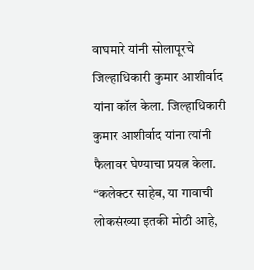वाघमारे यांनी सोलापूरचे जिल्हाधिकारी कुमार आशीर्वाद यांना कॉल केला. जिल्हाधिकारी कुमार आशीर्वाद यांना त्यांनी फैलावर घेण्याचा प्रयत्न केला. “कलेक्टर साहेब, या गावाची लोकसंख्या इतकी मोठी आहे,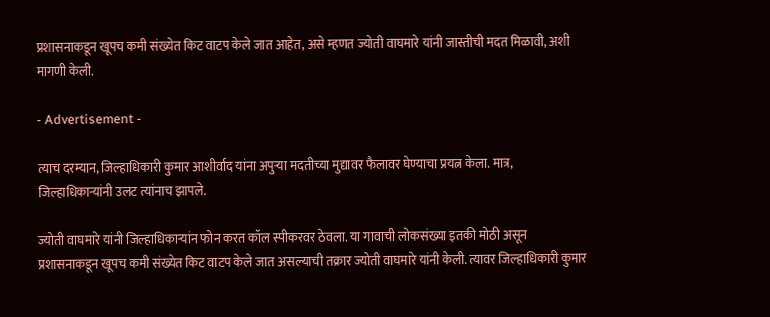प्रशासनाकडून खूपच कमी संख्येत किट वाटप केले जात आहेत, असे म्हणत ज्योती वाघमारे यांनी जास्तीची मदत मिळावी, अशी मागणी केली.

- Advertisement -

त्याच दरम्यान, जिल्हाधिकारी कुमार आशीर्वाद यांना अपुऱ्या मदतीच्या मुद्यावर फैलावर घेण्याचा प्रयत्न केला. मात्र, जिल्हाधिकाऱ्यांनी उलट त्यांनाच झापले.

ज्योती वाघमारे यांनी जिल्हाधिकाऱ्यांन फोन करत कॉल स्पीकरवर ठेवला. या गावाची लोकसंख्या इतकी मोठी असून प्रशासनाकडून खूपच कमी संख्येत किट वाटप केले जात असल्याची तक्रार ज्योती वाघमारे यांनी केली. त्यावर जिल्हाधिकारी कुमार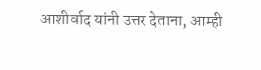आशीर्वाद यांनी उत्तर देताना, आम्ही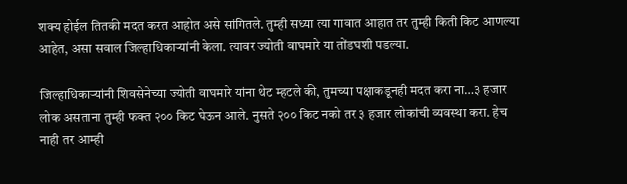शक्य होईल तितकी मदत करत आहोत असे सांगितले. तुम्ही सध्या त्या गावात आहात तर तुम्ही किती किट आणल्या आहेत, असा सवाल जिल्हाधिकाऱ्यांनी केला. त्यावर ज्योती वाघमारे या तोंडघशी पडल्या.

जिल्हाधिकाऱ्यांनी शिवसेनेच्या ज्योती वाघमारे यांना थेट म्हटले की, तुमच्या पक्षाकडूनही मदत करा ना…३ हजार लोक असताना तुम्ही फक्त २०० किट घेऊन आले. नुसते २०० किट नको तर ३ हजार लोकांची व्यवस्था करा. हेच नाही तर आम्ही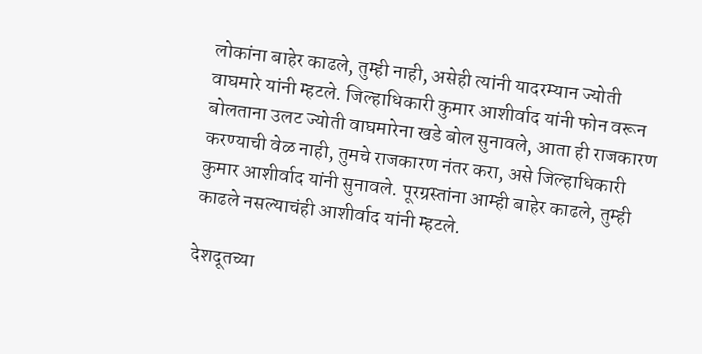लोकांना बाहेर काढले, तुम्ही नाही, असेही त्यांनी यादरम्यान ज्योती वाघमारे यांनी म्हटले. जिल्हाधिकारी कुमार आशीर्वाद यांनी फोन वरून बोलताना उलट ज्योती वाघमारेना खडे बोल सुनावले, आता ही राजकारण करण्याची वेळ नाही, तुमचे राजकारण नंतर करा, असे जिल्हाधिकारी कुमार आशीर्वाद यांनी सुनावले. पूरग्रस्तांना आम्ही बाहेर काढले, तुम्ही काढले नसल्याचंही आशीर्वाद यांनी म्हटले.

देशदूतच्या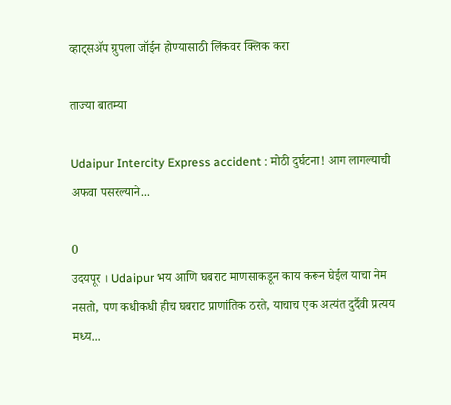व्हाट्सॲप ग्रुपला जॉईन होण्यासाठी लिंकवर क्लिक करा

ताज्या बातम्या

Udaipur Intercity Express accident : मोठी दुर्घटना! आग लागल्याची अफवा पसरल्याने...

0
उदयपूर । Udaipur भय आणि घबराट माणसाकडून काय करून घेईल याचा नेम नसतो, पण कधीकधी हीच घबराट प्राणांतिक ठरते, याचाच एक अत्यंत दुर्दैवी प्रत्यय मध्य...